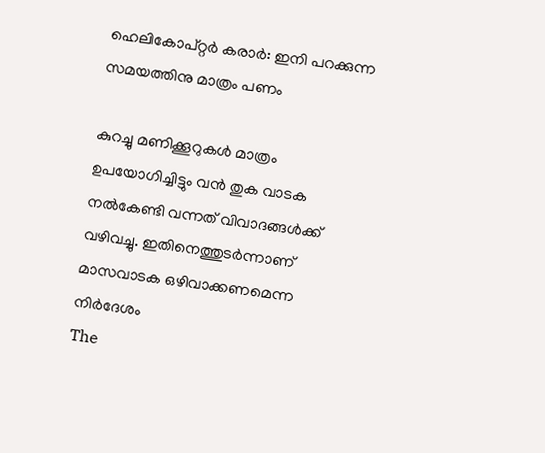ഹെലികോപ്റ്റർ കരാർ: ഇനി പറക്കുന്ന സമയത്തിനു മാത്രം പണം

കുറച്ചു മണിക്കൂറുകൾ മാത്രം ഉപയോഗിച്ചിട്ടും വൻ തുക വാടക നൽകേണ്ടി വന്നത് വിവാദങ്ങൾക്ക് വഴിവച്ചു. ഇതിനെത്തുടർന്നാണ് മാസവാടക ഒഴിവാക്കണമെന്ന നിർദേശം
The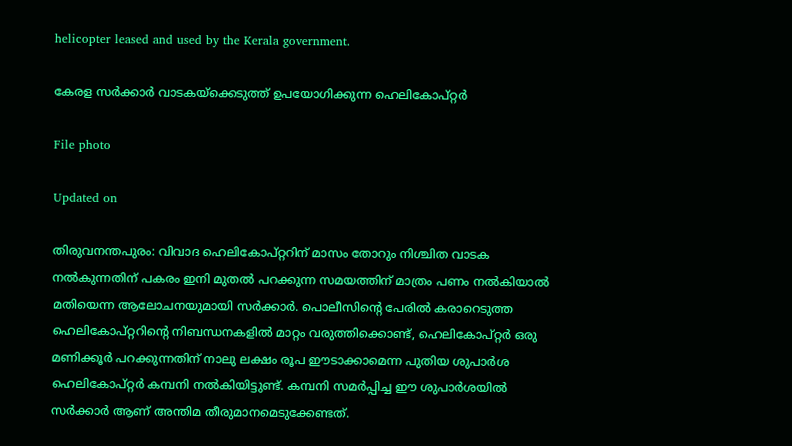helicopter leased and used by the Kerala government.

കേരള സർക്കാർ വാടകയ്ക്കെടുത്ത് ഉപയോഗിക്കുന്ന ഹെലികോപ്റ്റർ

File photo

Updated on

തിരുവനന്തപുരം: വിവാദ ഹെലികോപ്റ്ററിന് മാസം തോറും നിശ്ചിത വാടക നൽകുന്നതിന് പകരം ഇനി മുതൽ പറക്കുന്ന സമയത്തിന് മാത്രം പണം നൽകിയാൽ മതിയെന്ന ആലോചനയുമായി സർക്കാർ. പൊലീസിന്‍റെ പേരിൽ കരാറെട‌ുത്ത ഹെലികോപ്റ്ററിന്‍റെ നിബന്ധനകളിൽ മാറ്റം വരുത്തിക്കൊണ്ട്, ഹെലികോപ്റ്റർ ഒരു മണിക്കൂർ പറക്കുന്നതിന് നാലു ലക്ഷം രൂപ ഈടാക്കാമെന്ന പുതിയ ശുപാർശ ഹെലികോപ്റ്റർ കമ്പനി നൽകിയിട്ടുണ്ട്. കമ്പനി സമർപ്പിച്ച ഈ ശുപാർശയിൽ സർക്കാർ ആണ് അന്തിമ തീരുമാനമെടുക്കേണ്ടത്.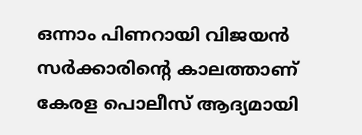ഒന്നാം പിണറായി വിജയൻ സർക്കാരിന്‍റെ കാലത്താണ് കേരള പൊലീസ് ആദ്യമായി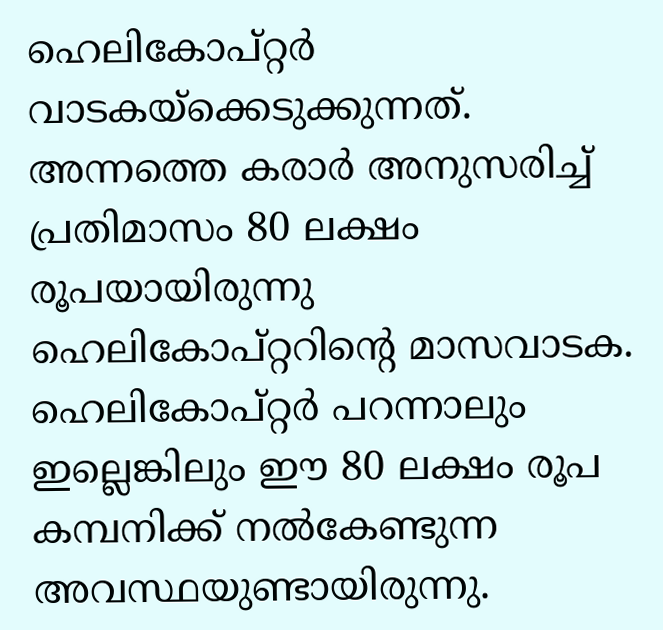ഹെലികോപ്റ്റർ വാടകയ്‌ക്കെടുക്കുന്നത്. അന്നത്തെ കരാർ അനുസരിച്ച് പ്രതിമാസം 80 ലക്ഷം രൂപയായിരുന്നു ഹെലികോപ്റ്ററിന്‍റെ മാസവാടക. ഹെലികോപ്റ്റർ പറന്നാലും ഇല്ലെങ്കിലും ഈ 80 ലക്ഷം രൂപ കമ്പനിക്ക് നൽകേണ്ടുന്ന അവസ്ഥയുണ്ടായിരുന്നു.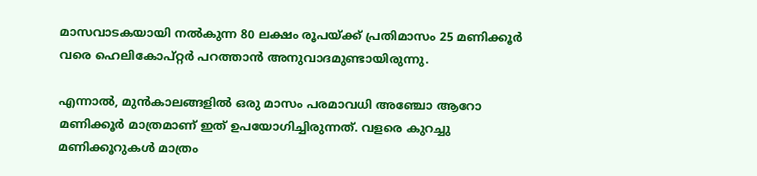മാസവാടകയായി നൽകുന്ന 80 ലക്ഷം രൂപയ്ക്ക് പ്രതിമാസം 25 മണിക്കൂർ വരെ ഹെലികോപ്റ്റർ പറത്താൻ അനുവാദമുണ്ടായിരുന്നു.

എന്നാൽ, മുൻകാലങ്ങളിൽ ഒരു മാസം പരമാവധി അഞ്ചോ ആറോ മണിക്കൂർ മാത്രമാണ് ഇത് ഉപയോഗിച്ചിരുന്നത്. വളരെ കുറച്ചു മണിക്കൂറുകൾ മാത്രം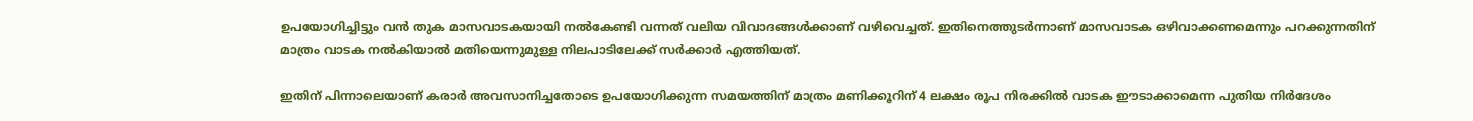ഉപയോഗിച്ചിട്ടും വൻ തുക മാസവാടകയായി നൽകേണ്ടി വന്നത് വലിയ വിവാദങ്ങൾക്കാണ് വഴിവെച്ചത്. ഇതിനെത്തുടർന്നാണ് മാസവാടക ഒഴിവാക്കണമെന്നും പറക്കുന്നതിന് മാത്രം വാടക നൽകിയാൽ മതിയെന്നുമുള്ള നിലപാടിലേക്ക് സർക്കാർ എത്തിയത്.

ഇതിന് പിന്നാലെയാണ് കരാർ അവസാനിച്ചതോടെ ഉപയോഗിക്കുന്ന സമയത്തിന് മാത്രം മണിക്കൂറിന് 4 ലക്ഷം രൂപ നിരക്കിൽ വാടക ഈടാക്കാമെന്ന പുതിയ നിർദേശം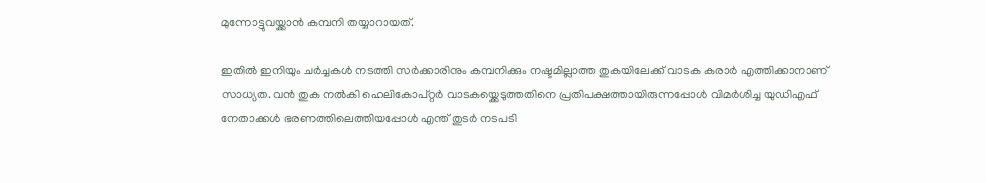മുന്നോട്ടുവയ്ക്കാൻ കമ്പനി തയ്യാറായത്.

ഇതിൽ ഇനിയും ചർച്ചകൾ നടത്തി സർക്കാരിനും കമ്പനിക്കും നഷ്ടമില്ലാത്ത തുകയിലേക്ക് വാടക കരാർ എത്തിക്കാനാണ് സാധ്യത. വൻ തുക നൽകി ഹെലികോപ്റ്റർ വാടകയ്ക്കെടുത്തതിനെ പ്രതിപക്ഷത്തായിരുന്നപ്പോൾ വിമർശിച്ച യുഡിഎഫ് നേതാക്കൾ ഭരണത്തിലെത്തിയപ്പോൾ എന്ത് തുടർ നടപടി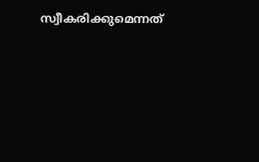സ്വീകരിക്കുമെന്നത്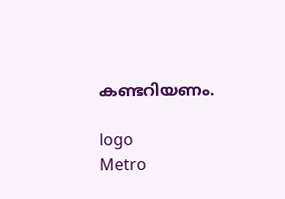കണ്ടറിയണം.

logo
Metro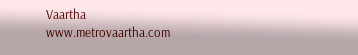Vaartha
www.metrovaartha.com